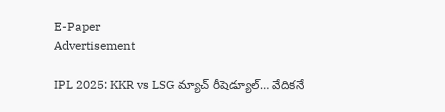E-Paper
Advertisement

IPL 2025: KKR vs LSG మ్యాచ్ రీషెడ్యూల్… వేదికనే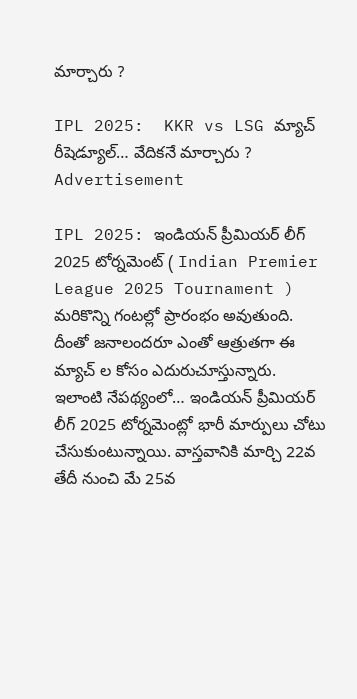మార్చారు ?

IPL 2025:  KKR vs LSG మ్యాచ్ రీషెడ్యూల్… వేదికనే మార్చారు ?
Advertisement

IPL 2025: ఇండియన్ ప్రీమియర్ లీగ్ 2025 టోర్నమెంట్ ( Indian Premier League 2025 Tournament )  మరికొన్ని గంటల్లో ప్రారంభం అవుతుంది. దీంతో జనాలందరూ ఎంతో ఆత్రుతగా ఈ మ్యాచ్ ల కోసం ఎదురుచూస్తున్నారు. ఇలాంటి నేపథ్యంలో… ఇండియన్ ప్రీమియర్ లీగ్ 2025 టోర్నమెంట్లో భారీ మార్పులు చోటు చేసుకుంటున్నాయి. వాస్తవానికి మార్చి 22వ తేదీ నుంచి మే 25వ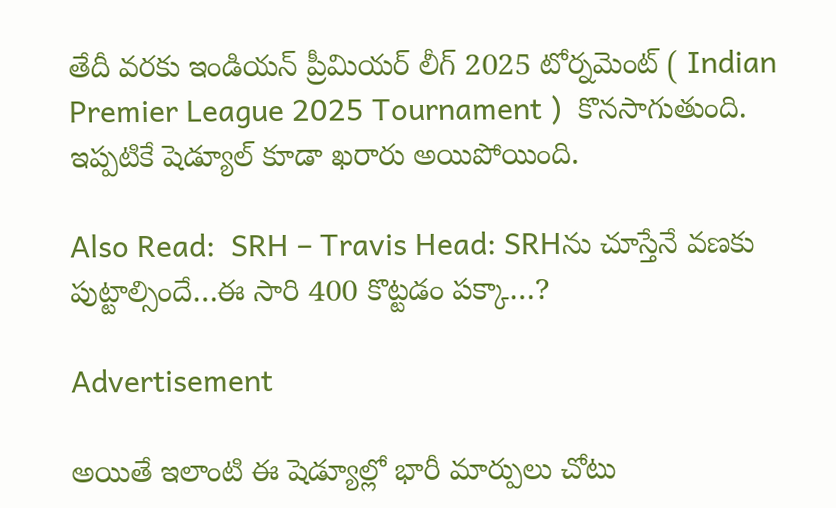తేదీ వరకు ఇండియన్ ప్రీమియర్ లీగ్ 2025 టోర్నమెంట్ ( Indian Premier League 2025 Tournament )  కొనసాగుతుంది. ఇప్పటికే షెడ్యూల్ కూడా ఖరారు అయిపోయింది.

Also Read:  SRH – Travis Head: SRHను చూస్తేనే వణకు పుట్టాల్సిందే…ఈ సారి 400 కొట్టడం పక్కా…?

Advertisement

అయితే ఇలాంటి ఈ షెడ్యూల్లో భారీ మార్పులు చోటు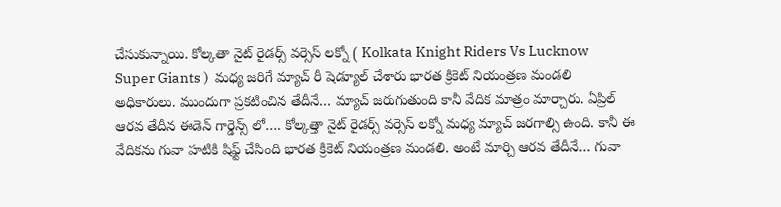చేసుకున్నాయి. కోల్కతా నైట్ రైడర్స్ వర్సెస్ లక్నో ( Kolkata Knight Riders Vs Lucknow Super Giants )  మధ్య జరిగే మ్యాచ్ రీ షెడ్యూల్ చేశారు భారత క్రికెట్ నియంత్రణ మండలి అధికారులు. ముందుగా ప్రకటించిన తేదీనే… మ్యాచ్ జరుగుతుంది కానీ వేదిక మాత్రం మార్చారు. ఏప్రిల్ ఆరవ తేదీన ఈడెన్ గార్డెన్స్ లో…. కోల్కత్తా నైట్ రైడర్స్ వర్సెస్ లక్నో మధ్య మ్యాచ్ జరగాల్సి ఉంది. కానీ ఈ వేదికను గువా హటికి షిఫ్ట్ చేసింది భారత క్రికెట్ నియంత్రణ మండలి. అంటే మార్చి ఆరవ తేదీనే… గువా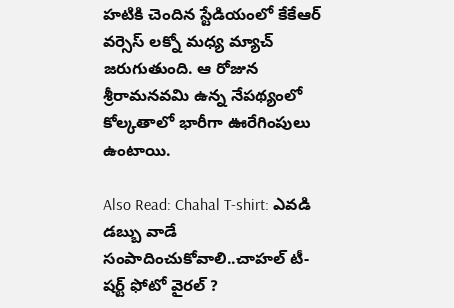హటికి చెందిన స్టేడియంలో కేకేఆర్ వర్సెస్ లక్నో మధ్య మ్యాచ్ జరుగుతుంది. ఆ రోజున శ్రీరామనవమి ఉన్న నేపథ్యంలో కోల్కతాలో భారీగా ఊరేగింపులు ఉంటాయి.

Also Read: Chahal T-shirt: ఎవడి డబ్బు వాడే సంపాదించుకోవాలి..చాహల్ టీ-షర్ట్ ఫోటో వైరల్ ?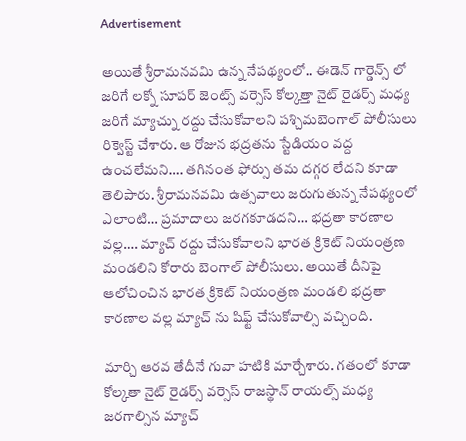Advertisement

అయితే శ్రీరామనవమి ఉన్న నేపథ్యంలో.. ఈడెన్ గార్డెన్స్ లో జరిగే లక్నో సూపర్ జెంట్స్ వర్సెస్ కోల్కత్తా నైట్ రైడర్స్ మధ్య జరిగే మ్యాచ్ను రద్దు చేసుకోవాలని పశ్చిమబెంగాల్ పోలీసులు రిక్వెస్ట్ చేశారు. ఆ రోజున భద్రతను స్టేడియం వద్ద ఉంచలేమని…. తగినంత ఫోర్సు తమ దగ్గర లేదని కూడా తెలిపారు. శ్రీరామనవమి ఉత్సవాలు జరుగుతున్న నేపథ్యంలో ఎలాంటి… ప్రమాదాలు జరగకూడదని… భద్రతా కారణాల వల్ల…. మ్యాచ్ రద్దు చేసుకోవాలని భారత క్రికెట్ నియంత్రణ మండలిని కోరారు బెంగాల్ పోలీసులు. అయితే దీనిపై ఆలోచించిన భారత క్రికెట్ నియంత్రణ మండలి భద్రతా కారణాల వల్ల మ్యాచ్ ను షిఫ్ట్ చేసుకోవాల్సి వచ్చింది.

మార్చి ఆరవ తేదీనే గువా హటికి మార్చేశారు. గతంలో కూడా కోల్కతా నైట్ రైడర్స్ వర్సెస్ రాజస్థాన్ రాయల్స్ మధ్య జరగాల్సిన మ్యాచ్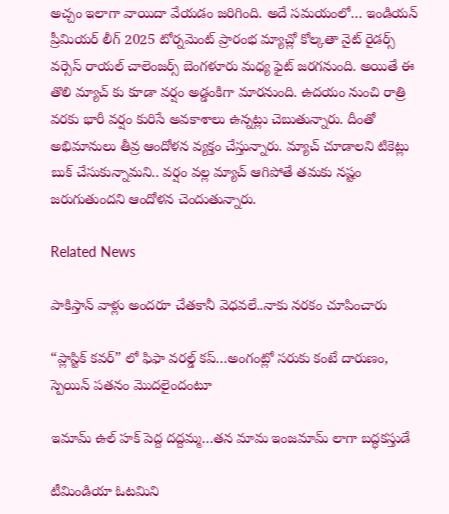అచ్చం ఇలాగా వాయిదా వేయడం జరిగింది. అదే సమయంలో… ఇండియన్ ప్రీమియర్ లీగ్ 2025 టోర్నమెంట్ ప్రారంభ మ్యాచ్లో కోల్కతా నైట్ రైడర్స్ వర్సెస్ రాయల్ చాలెంజర్స్ బెంగళూరు మధ్య ఫైట్ జరగనుంది. అయితే ఈ తొలి మ్యాచ్ కు కూడా వర్షం అడ్డంకిగా మారనుంది. ఉదయం నుంచి రాత్రి వరకు భారీ వర్షం కురిసే అవకాశాలు ఉన్నట్లు చెబుతున్నారు. దీంతో అభిమానులు తీవ్ర ఆందోళన వ్యక్తం చేస్తున్నారు. మ్యాచ్ చూడాలని టికెట్లు బుక్ చేసుకున్నామని.. వర్షం వల్ల మ్యాచ్ ఆగిపోతే తమకు నష్టం జరుగుతుందని ఆందోళన చెందుతున్నారు.

Related News

పాకిస్తాన్ వాళ్లు అంద‌రూ చేత‌కానీ వెధ‌వ‌లే..నాకు న‌ర‌కం చూపించారు

“ప్లాస్టిక్ క‌వ‌ర్” లో ఫిఫా వ‌ర‌ల్డ్ క‌ప్…అంగంట్లో స‌రుకు కంటే దారుణం, స్పెయిన్ ప‌త‌నం మొద‌లైందంటూ

ఇమామ్ ఉల్ హక్ పెద్ద ద‌ద్ద‌మ్మ‌…త‌న‌ మామ ఇంజ‌మామ్ లాగా బ‌ద్ధ‌క‌స్తుడే

టీమిండియా ఓట‌మిని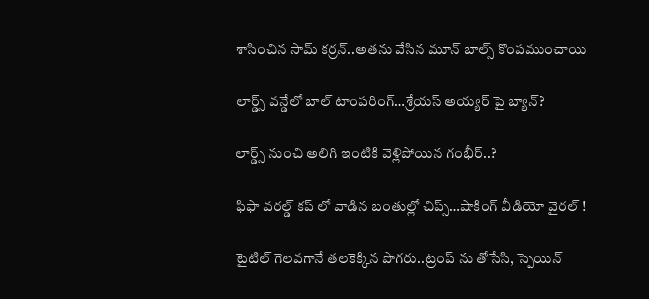శాసించిన‌ సామ్‌ కర్రన్..అత‌ను వేసిన మూన్ బాల్స్ కొంప‌ముంచాయి

లార్డ్స్ వన్డేలో బాల్ టాంపరింగ్…శ్రేయస్ అయ్యర్ పై బ్యాన్?

లార్డ్స్ నుంచి అలిగి ఇంటికి వెళ్లిపోయిన గంభీర్..?

ఫిఫా వ‌ర‌ల్డ్ క‌ప్ లో వాడిన‌ బంతుల్లో చిప్స్…షాకింగ్ వీడియో వైర‌ల్ !

టైటిల్ గెల‌వ‌గానే త‌ల‌కెక్కిన పొగ‌రు..ట్రంప్ ను తోసేసి, స్పెయిన్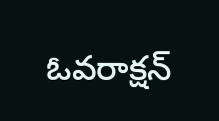ఓవ‌రాక్ష‌న్‌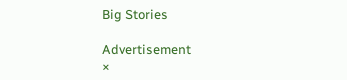Big Stories

Advertisement
×